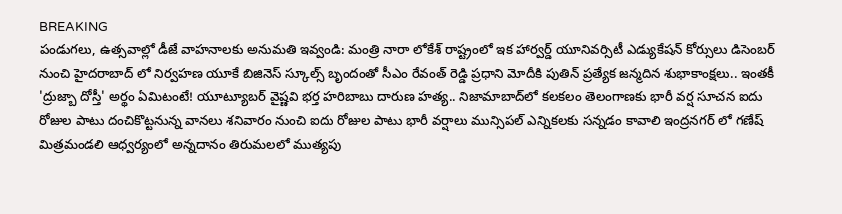BREAKING
పండుగలు, ఉత్సవాల్లో డీజే వాహనాలకు అనుమతి ఇవ్వండి: మంత్రి నారా లోకేశ్ రాష్ట్రంలో ఇక హార్వర్డ్ యూనివర్సిటీ ఎడ్యుకేషన్ కోర్సులు డిసెంబర్ నుంచి హైదరాబాద్ లో నిర్వహణ యూకే బిజినెస్ స్కూల్స్ బృందంతో సీఎం రేవంత్ రెడ్డి ప్రధాని మోదీకి పుతిన్ ప్రత్యేక జన్మదిన శుభాకాంక్షలు.. ఇంతకీ 'ద్రుజ్బా దోస్తీ' అర్థం ఏమిటంటే! యూట్యూబర్ వైష్ణవి భర్త హరిబాబు దారుణ హత్య.. నిజామాబాద్‌లో కలకలం తెలంగాణకు భారీ వర్ష సూచన ఐదు రోజుల పాటు దంచికొట్టనున్న వానలు శనివారం నుంచి ఐదు రోజుల పాటు భారీ వర్షాలు మున్సిపల్ ఎన్నికలకు సన్నడం కావాలి ఇంద్రనగర్ లో గణేష్ మిత్రమండలి ఆధ్వర్యంలో అన్నదానం తిరుమలలో ముత్యపు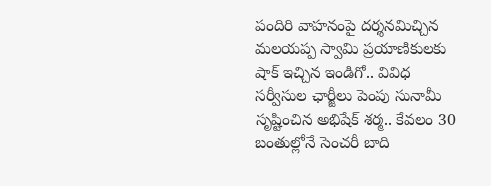పందిరి వాహనంపై దర్శనమిచ్చిన మలయప్ప స్వామి ప్రయాణికులకు షాక్ ఇచ్చిన ఇండిగో.. వివిధ సర్వీసుల ఛార్జీలు పెంపు సునామీ సృష్టించిన అభిషేక్ శర్మ.. కేవలం 30 బంతుల్లోనే సెంచరీ బాది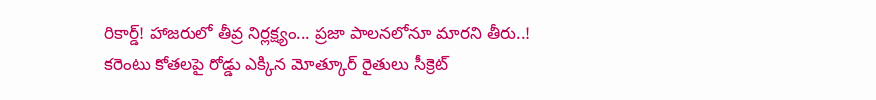రికార్డ్! హాజరులో తీవ్ర నిర్లక్ష్యం... ప్రజా పాలనలోనూ మారని తీరు..! కరెంటు కోతలపై రోడ్డు ఎక్కిన మోత్కూర్ రైతులు సీక్రెట్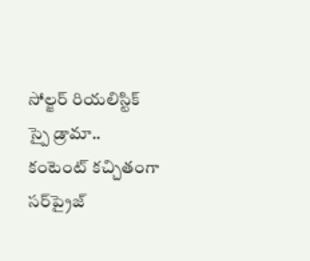సోల్జర్ రియలిస్టిక్ స్పై డ్రామా.. కంటెంట్ కచ్చితంగా సర్‌ప్రైజ్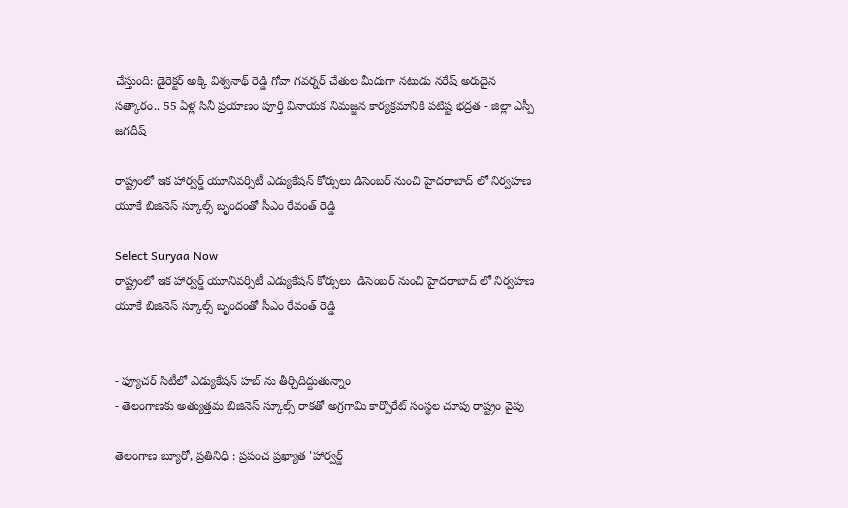చేస్తుంది: డైరెక్టర్ అక్కి విశ్వనాథ్ రెడ్డి గోవా గవర్నర్ చేతుల మీదుగా నటుడు నరేష్ అరుదైన సత్కారం.. 55 ఏళ్ల సినీ ప్రయాణం పూర్తి వినాయక నిమజ్జన కార్యక్రమానికి పటిష్ట భద్రత - జిల్లా ఎస్పీ జగదీష్

రాష్ట్రంలో ఇక హార్వర్డ్ యూనివర్సిటీ ఎడ్యుకేషన్ కోర్సులు డిసెంబర్ నుంచి హైదరాబాద్ లో నిర్వహణ యూకే బిజినెస్ స్కూల్స్ బృందంతో సీఎం రేవంత్ రెడ్డి

Select Suryaa Now
రాష్ట్రంలో ఇక హార్వర్డ్ యూనివర్సిటీ ఎడ్యుకేషన్ కోర్సులు  డిసెంబర్ నుంచి హైదరాబాద్ లో నిర్వహణ  యూకే బిజినెస్ స్కూల్స్ బృందంతో సీఎం రేవంత్ రెడ్డి


- ఫ్యూచర్ సిటీలో ఎడ్యుకేషన్ హబ్ ను తీర్చిదిద్దుతున్నాం
- తెలంగాణకు అత్యుత్తమ బిజినెస్ స్కూల్స్ రాకతో అగ్రగామి కార్పొరేట్ సంస్థల చూపు రాష్ట్రం వైపు

తెలంగాణ బ్యూరో, ప్రతినిధి : ప్రపంచ ప్రఖ్యాత 'హార్వర్డ్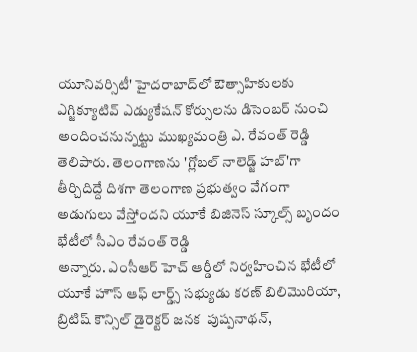యూనివర్సిటీ' హైదరాబాద్‌లో ఔత్సాహికులకు ఎగ్జిక్యూటివ్ ఎడ్యుకేషన్ కోర్సులను డిసెంబర్ నుంచి అందించనున్నట్టు ముఖ్యమంత్రి ఎ. రేవంత్ రెడ్డి తెలిపారు. తెలంగాణను 'గ్లోబల్ నాలెడ్జ్ హబ్‌'గా తీర్చిదిద్దే దిశగా తెలంగాణ ప్రభుత్వం వేగంగా అడుగులు వేస్తోందని యూకే బిజినెస్ స్కూల్స్ బృందం భేటీలో సీఎం రేవంత్ రెడ్డి
అన్నారు. ఎంసీఆర్ హెచ్ ఆర్డీలో నిర్వహించిన భేటీలో యూకే హౌస్ ఆఫ్ లార్డ్స్ సభ్యుడు కరణ్ బిలిమొరియా, బ్రిటిష్ కౌన్సిల్ డైరెక్టర్ జనక  పుష్పనాథన్,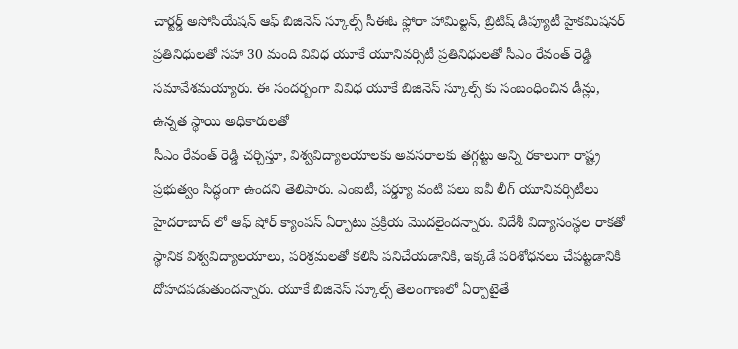చార్టర్డ్ అసోసియేషన్ ఆఫ్ బిజినెస్ స్కూల్స్ సీఈఓ ఫ్లోరా హామిల్టన్, బ్రిటిష్ డిప్యూటీ హైకమిషనర్ ప్రతినిధులతో సహా 30 మంది వివిధ యూకే యూనివర్సిటీ ప్రతినిధులతో సీఎం రేవంత్ రెడ్డి సమావేశమయ్యారు. ఈ సందర్బంగా వివిధ యూకే బిజినెస్ స్కూల్స్ కు సంబంధించిన డీన్లు, ఉన్నత స్థాయి అధికారులతో
సీఎం రేవంత్ రెడ్డి చర్చిస్తూ, విశ్వవిద్యాలయాలకు అవసరాలకు తగ్గట్టు అన్ని రకాలుగా రాష్ట్ర ప్రభుత్వం సిద్ధంగా ఉందని తెలిపారు. ఎంఐటీ, పర్డ్యూ వంటి పలు ఐవీ లీగ్ యూనివర్సిటీలు హైదరాబాద్ లో ఆఫ్ షోర్ క్యాంపస్ ఏర్పాటు ప్రక్రియ మొదలైందన్నారు. విదేశీ విద్యాసంస్థల రాకతో స్థానిక విశ్వవిద్యాలయాలు, పరిశ్రమలతో కలిసి పనిచేయడానికి, ఇక్కడే పరిశోధనలు చేపట్టడానికి దోహదపడుతుందన్నారు. యూకే బిజినెస్ స్కూల్స్ తెలంగాణలో ఏర్పాటైతే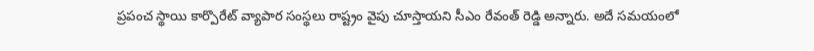ప్రపంచ స్థాయి కార్పొరేట్ వ్యాపార సంస్థలు రాష్ట్రం వైపు చూస్తాయని సీఎం రేవంత్ రెడ్డి అన్నారు. అదే సమయంలో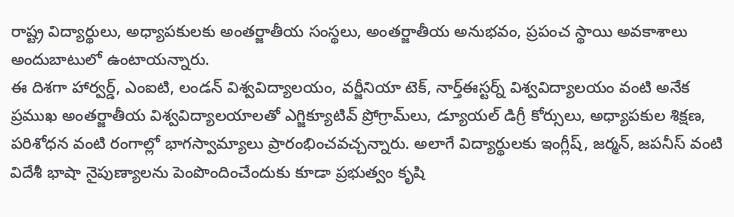రాష్ట్ర విద్యార్థులు, అధ్యాపకులకు అంతర్జాతీయ సంస్థలు, అంతర్జాతీయ అనుభవం, ప్రపంచ స్థాయి అవకాశాలు అందుబాటులో ఉంటాయన్నారు.
ఈ దిశగా హార్వర్డ్, ఎంఐటి, లండన్ విశ్వవిద్యాలయం, వర్జీనియా టెక్, నార్త్‌ఈస్టర్న్ విశ్వవిద్యాలయం వంటి అనేక ప్రముఖ అంతర్జాతీయ విశ్వవిద్యాలయాలతో ఎగ్జిక్యూటివ్ ప్రోగ్రామ్‌లు, డ్యూయల్ డిగ్రీ కోర్సులు, అధ్యాపకుల శిక్షణ, పరిశోధన వంటి రంగాల్లో భాగస్వామ్యాలు ప్రారంభించవచ్చన్నారు. అలాగే విద్యార్థులకు ఇంగ్లీష్, జర్మన్, జపనీస్ వంటి విదేశీ భాషా నైపుణ్యాలను పెంపొందించేందుకు కూడా ప్రభుత్వం కృషి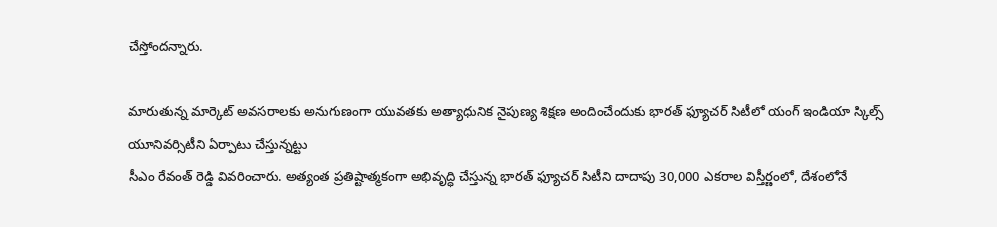చేస్తోందన్నారు.

మారుతున్న మార్కెట్ అవసరాలకు అనుగుణంగా యువతకు అత్యాధునిక నైపుణ్య శిక్షణ అందించేందుకు భారత్‌ ఫ్యూచర్‌ సిటీలో యంగ్ ఇండియా స్కిల్స్ యూనివర్సిటీని ఏర్పాటు చేస్తున్నట్టు
సీఎం రేవంత్ రెడ్డి వివరించారు. అత్యంత ప్రతిష్టాత్మకంగా అభివృద్ధి చేస్తున్న భారత్‌ ఫ్యూచర్‌ సిటీని దాదాపు 30,000 ఎకరాల విస్తీర్ణంలో, దేశంలోనే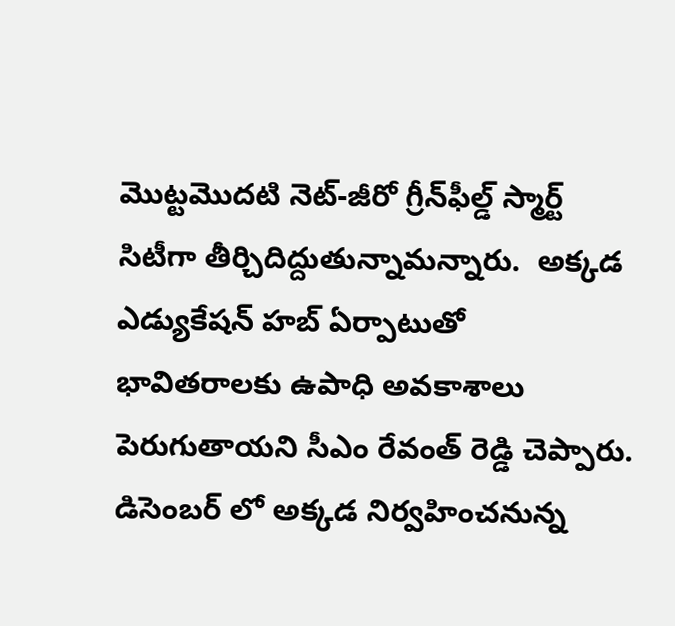మొట్టమొదటి నెట్-జీరో గ్రీన్‌ఫీల్డ్ స్మార్ట్ సిటీగా తీర్చిదిద్దుతున్నామన్నారు.  అక్కడ ఎడ్యుకేషన్ హబ్ ఏర్పాటుతో భావితరాలకు ఉపాధి అవకాశాలు పెరుగుతాయని సీఎం రేవంత్ రెడ్డి చెప్పారు. డిసెంబర్ లో అక్కడ నిర్వహించనున్న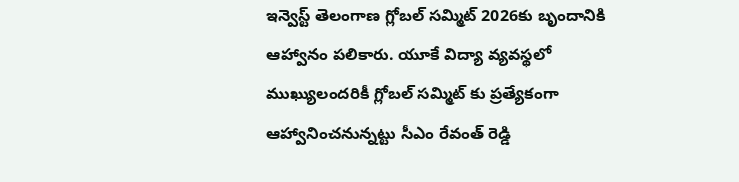ఇన్వెస్ట్ తెలంగాణ గ్లోబల్ సమ్మిట్ 2026కు బృందానికి ఆహ్వానం పలికారు. యూకే విద్యా వ్యవస్థలో ముఖ్యులందరికీ గ్లోబల్ సమ్మిట్ కు ప్రత్యేకంగా ఆహ్వానించనున్నట్టు సీఎం రేవంత్ రెడ్డి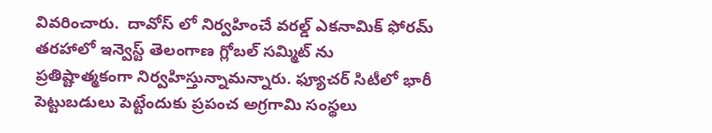వివరించారు.  దావోస్ లో నిర్వహించే వరల్డ్ ఎకనామిక్ ఫోరమ్ తరహాలో ఇన్వెస్ట్ తెలంగాణ గ్లోబల్ సమ్మిట్ ను ప్రతిష్టాత్మకంగా నిర్వహిస్తున్నామన్నారు. ఫ్యూచర్‌ సిటీలో భారీ పెట్టుబడులు పెట్టేందుకు ప్రపంచ అగ్రగామి సంస్థలు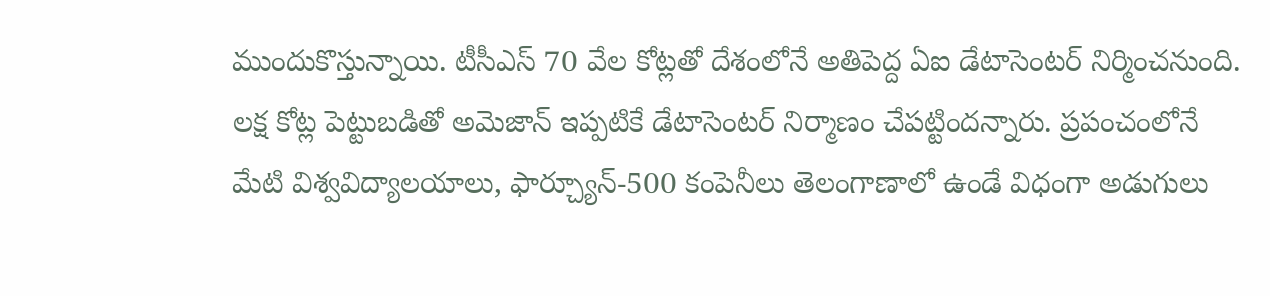ముందుకొస్తున్నాయి. టీసీఎస్ 70 వేల కోట్లతో దేశంలోనే అతిపెద్ద ఏఐ డేటాసెంటర్ నిర్మించనుంది. లక్ష కోట్ల పెట్టుబడితో అమెజాన్ ఇప్పటికే డేటాసెంటర్ నిర్మాణం చేపట్టిందన్నారు. ప్రపంచంలోనే మేటి విశ్వవిద్యాలయాలు, ఫార్చ్యూన్-500 కంపెనీలు తెలంగాణాలో ఉండే విధంగా అడుగులు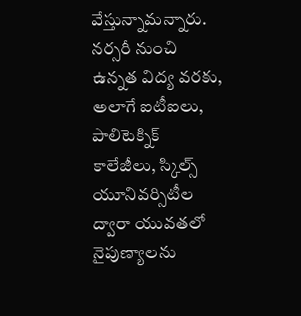వేస్తున్నామన్నారు. నర్సరీ నుంచి ఉన్నత విద్య వరకు, అలాగే ఐటీఐలు, పాలిటెక్నిక్ కాలేజీలు, స్కిల్స్ యూనివర్సిటీల ద్వారా యువతలో నైపుణ్యాలను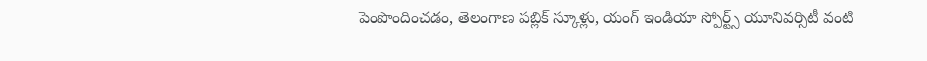పెంపొందించడం, తెలంగాణ పబ్లిక్ స్కూళ్లు, యంగ్ ఇండియా స్పోర్ట్స్ యూనివర్సిటీ వంటి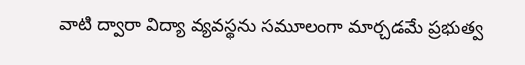వాటి ద్వారా విద్యా వ్యవస్థను సమూలంగా మార్చడమే ప్రభుత్వ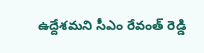ఉద్దేశమని సీఎం రేవంత్ రెడ్డి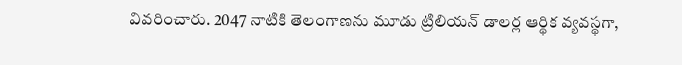వివరించారు. 2047 నాటికి తెలంగాణను మూడు ట్రిలియన్ డాలర్ల ఆర్థిక వ్యవస్థగా,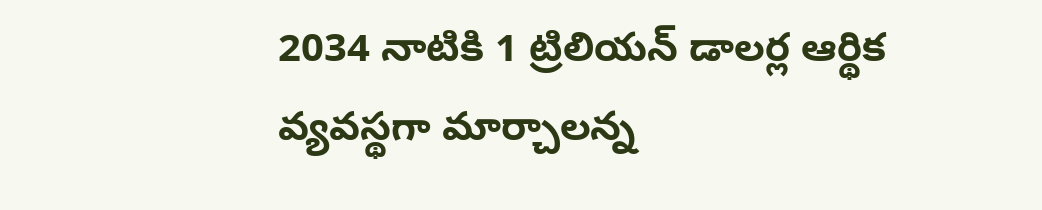2034 నాటికి 1 ట్రిలియన్ డాలర్ల ఆర్థిక వ్యవస్థగా మార్చాలన్న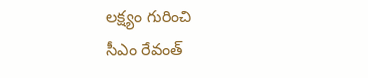లక్ష్యం గురించి
సీఎం రేవంత్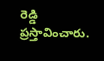రెడ్డి ప్రస్తావించారు.